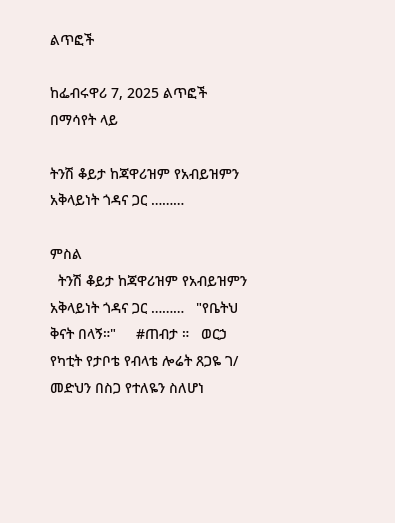ልጥፎች

ከፌብሩዋሪ 7, 2025 ልጥፎች በማሳየት ላይ

ትንሽ ቆይታ ከጃዋሪዝም የአብይዝምን አቅላይነት ጎዳና ጋር ………

ምስል
  ትንሽ ቆይታ ከጃዋሪዝም የአብይዝምን አቅላይነት ጎዳና ጋር ………   "የቤትህ ቅናት በላኝ።"     #ጠብታ ።   ወርኃ የካቲት የታቦቴ የብላቴ ሎሬት ጸጋዬ ገ/ መድህን በስጋ የተለዬን ስለሆነ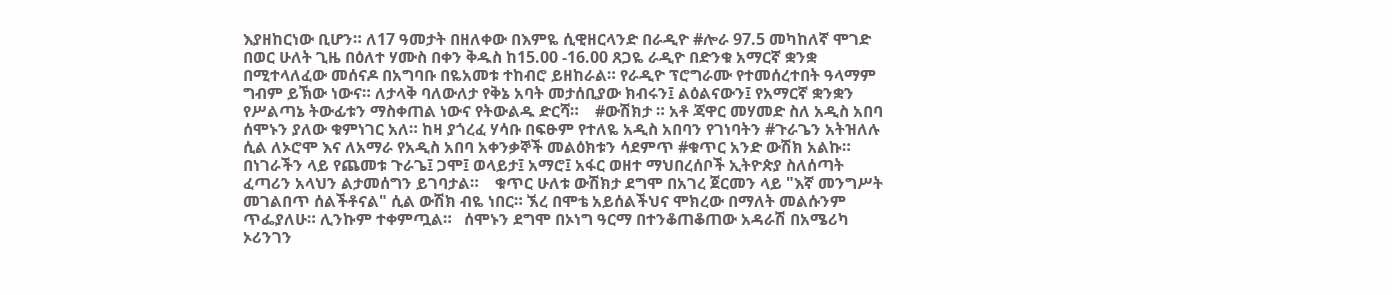እያዘከርነው ቢሆን። ለ17 ዓመታት በዘለቀው በእምዬ ሲዊዘርላንድ በራዲዮ #ሎራ 97.5 መካከለኛ ሞገድ በወር ሁለት ጊዜ በዕለተ ሃሙስ በቀን ቅዱስ ከ15.00 -16.00 ጸጋዬ ራዲዮ በድንቁ አማርኛ ቋንቋ በሚተላለፈው መሰናዶ በአግባቡ በዬአመቱ ተከብሮ ይዘከራል። የራዲዮ ፕሮግራሙ የተመሰረተበት ዓላማም ግብም ይኽው ነውና። ለታላቅ ባለውለታ የቅኔ አባት መታሰቢያው ክብሩን፤ ልዕልናውን፤ የአማርኛ ቋንቋን የሥልጣኔ ትውፊቱን ማስቀጠል ነውና የትውልዱ ድርሻ።    #ውሽክታ ። አቶ ጃዋር መሃመድ ስለ አዲስ አበባ ሰሞኑን ያለው ቁምነገር አለ። ከዛ ያጎረፈ ሃሳቡ በፍፁም የተለዬ አዲስ አበባን የገነባትን #ጉራጌን አትዝለሉ ሲል ለኦሮሞ እና ለአማራ የአዲስ አበባ አቀንቃኞች መልዕክቱን ሳደምጥ #ቁጥር አንድ ውሽክ አልኩ። በነገራችን ላይ የጨመቱ ጉራጌ፤ ጋሞ፤ ወላይታ፤ አማሮ፤ አፋር ወዘተ ማህበረሰቦች ኢትዮጵያ ስለሰጣት ፈጣሪን አላህን ልታመሰግን ይገባታል።    ቁጥር ሁለቱ ውሽክታ ደግሞ በአገረ ጀርመን ላይ "እኛ መንግሥት መገልበጥ ሰልችቶናል" ሲል ውሽክ ብዬ ነበር። ኧረ በሞቴ አይሰልችህና ሞክረው በማለት መልሱንም ጥፌያለሁ። ሊንኩም ተቀምጧል።   ሰሞኑን ደግሞ በኦነግ ዓርማ በተንቆጠቆጠው አዳራሽ በአሜሪካ ኦሪንገን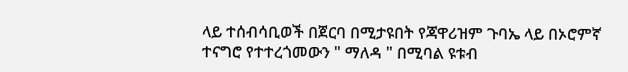ላይ ተሰብሳቢወች በጀርባ በሚታዩበት የጃዋሪዝም ጉባኤ ላይ በኦሮምኛ ተናግሮ የተተረጎመውን " ማለዳ " በሚባል ዩቱብ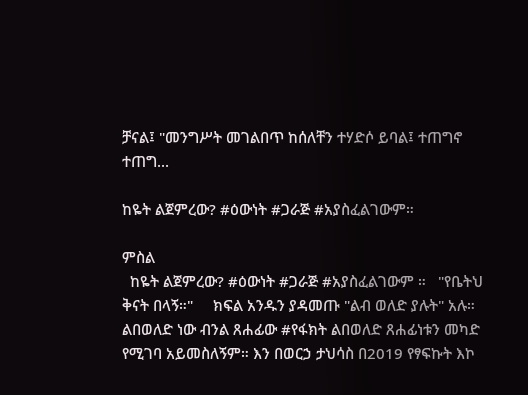ቻናል፤ "መንግሥት መገልበጥ ከሰለቸን ተሃድሶ ይባል፤ ተጠግኖ ተጠግ...

ከዬት ልጀምረው? #ዕውነት #ጋራጅ #አያስፈልገውም።

ምስል
  ከዬት ልጀምረው? #ዕውነት #ጋራጅ #አያስፈልገውም ።   "የቤትህ ቅናት በላኝ።"     ክፍል አንዱን ያዳመጡ "ልብ ወለድ ያሉት" አሉ። ልበወለድ ነው ብንል ጸሐፊው #የፋክት ልበወለድ ጸሐፊነቱን መካድ የሚገባ አይመስለኝም። እን በወርኃ ታህሳስ በ2019 የፃፍኩት እኮ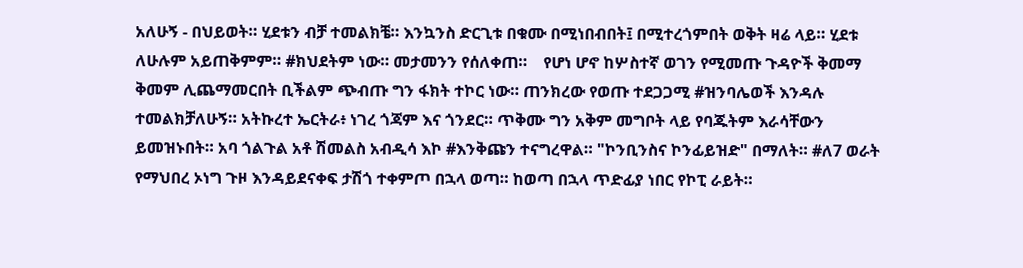አለሁኝ - በህይወት። ሂደቱን ብቻ ተመልክቼ። እንኳንስ ድርጊቱ በቁሙ በሚነበብበት፤ በሚተረጎምበት ወቅት ዛሬ ላይ። ሂደቱ ለሁሉም አይጠቅምም። #ክህደትም ነው። መታመንን የሰለቀጠ።    የሆነ ሆኖ ከሦስተኛ ወገን የሚመጡ ጉዳዮች ቅመማ ቅመም ሊጨማመርበት ቢችልም ጭብጡ ግን ፋክት ተኮር ነው። ጠንክረው የወጡ ተደጋጋሚ #ዝንባሌወች እንዳሉ ተመልክቻለሁኝ። አትኩረተ ኤርትራ፥ ነገረ ጎጃም እና ጎንደር። ጥቅሙ ግን አቅም መግቦት ላይ የባጁትም እራሳቸውን ይመዝኑበት። አባ ጎልጉል አቶ ሽመልስ አብዲሳ እኮ #እንቅጩን ተናግረዋል። "ኮንቢንስና ኮንፊይዝድ" በማለት። #ለ7 ወራት የማህበረ ኦነግ ጉዞ እንዳይደናቀፍ ታሽጎ ተቀምጦ በኋላ ወጣ። ከወጣ በኋላ ጥድፊያ ነበር የኮፒ ራይት።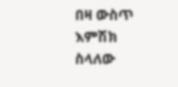በዛ ውስጥ እምሽክ ስላለው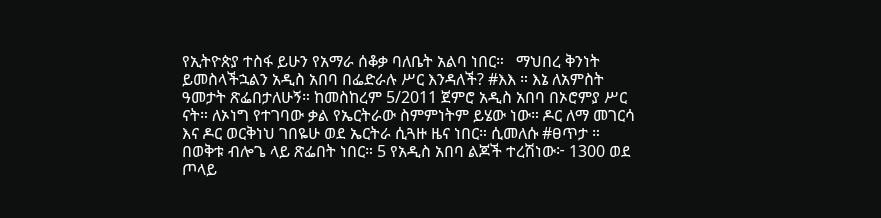የኢትዮጵያ ተስፋ ይሁን የአማራ ሰቆቃ ባለቤት አልባ ነበር።   ማህበረ ቅንነት ይመስላችኋልን አዲስ አበባ በፌድራሉ ሥር እንዳለች? #እእ ። እኔ ለአምስት ዓመታት ጽፌበታለሁኝ። ከመስከረም 5/2011 ጀምሮ አዲስ አበባ በኦሮምያ ሥር ናት። ለኦነግ የተገባው ቃል የኤርትራው ስምምነትም ይሄው ነው። ዶር ለማ መገርሳ እና ዶር ወርቅነህ ገበዬሁ ወደ ኤርትራ ሲጓዙ ዜና ነበር። ሲመለሱ #ፀጥታ ።    በወቅቱ ብሎጌ ላይ ጽፌበት ነበር። 5 የአዲስ አበባ ልጆች ተረሽነው፦ 1300 ወደ ጦላይ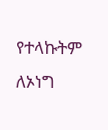የተላኩትም ለኦነግ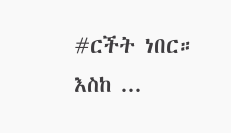#ርችት ነበር። እስከ ...